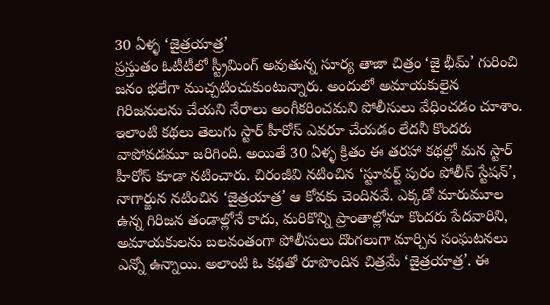30 ఏళ్ళ ‘జైత్రయాత్ర’
ప్రస్తుతం ఓటీటీలో స్ట్రీమింగ్ అవుతున్న సూర్య తాజా చిత్రం ‘జై భీమ్’ గురించి జనం భలేగా ముచ్చటించుకుంటున్నారు. అందులో అమాయకులైన గిరిజనులను చేయని నేరాలు అంగీకరించమని పోలీసులు వేధించడం చూశాం. ఇలాంటి కథలు తెలుగు స్టార్ హీరోస్ ఎవరూ చేయడం లేదనీ కొందరు వాపోవడమూ జరిగింది. అయితే 30 ఏళ్ళ క్రితం ఈ తరహా కథల్లో మన స్టార్ హీరోస్ కూడా నటించారు. చిరంజీవి నటించిన ‘స్టూవర్ట్ పురం పోలీస్ స్టేషన్’, నాగార్జున నటించిన ‘జైత్రయాత్ర’ ఆ కోవకు చెందినవే. ఎక్కడో మారుమూల ఉన్న గిరిజన తండాల్లోనే కాదు, మరికొన్ని ప్రాంతాల్లోనూ కొందరు పేదవారిని, అమాయకులను బలవంతంగా పోలీసులు దొంగలుగా మార్చిన సంఘటనలు ఎన్నో ఉన్నాయి. అలాంటి ఓ కథతో రూపొందిన చిత్రమే ‘జైత్రయాత్ర’. ఈ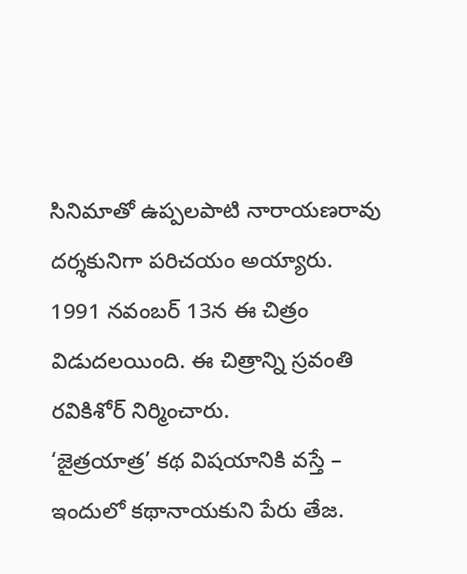సినిమాతో ఉప్పలపాటి నారాయణరావు దర్శకునిగా పరిచయం అయ్యారు. 1991 నవంబర్ 13న ఈ చిత్రం విడుదలయింది. ఈ చిత్రాన్ని స్రవంతి రవికిశోర్ నిర్మించారు.
‘జైత్రయాత్ర’ కథ విషయానికి వస్తే – ఇందులో కథానాయకుని పేరు తేజ.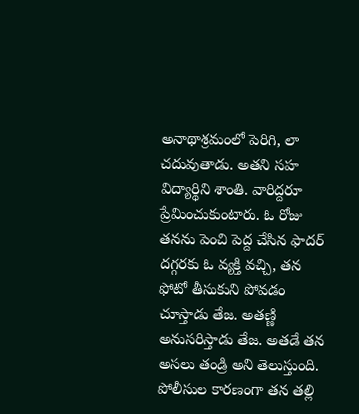అనాథాశ్రమంలో పెరిగి, లా చదువుతాడు. అతని సహ విద్యార్థిని శాంతి. వారిద్దరూ ప్రేమించుకుంటారు. ఓ రోజు తనను పెంచి పెద్ద చేసిన ఫాదర్ దగ్గరకు ఓ వ్యక్తి వచ్చి, తన ఫోటో తీసుకుని పోవడం చూస్తాడు తేజ. అతణ్ణి అనుసరిస్తాడు తేజ. అతడే తన అసలు తండ్రి అని తెలుస్తుంది. పోలీసుల కారణంగా తన తల్లి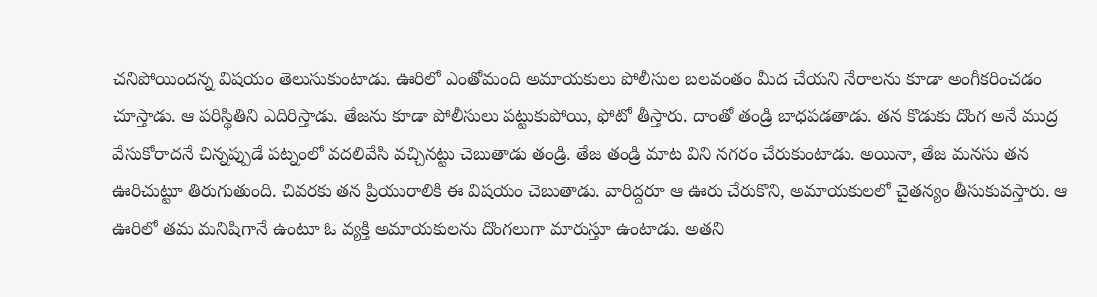చనిపోయిందన్న విషయం తెలుసుకుంటాడు. ఊరిలో ఎంతోమంది అమాయకులు పోలీసుల బలవంతం మీద చేయని నేరాలను కూడా అంగీకరించడం చూస్తాడు. ఆ పరిస్థితిని ఎదిరిస్తాడు. తేజను కూడా పోలీసులు పట్టుకుపోయి, ఫోటో తీస్తారు. దాంతో తండ్రి బాధపడతాడు. తన కొడుకు దొంగ అనే ముద్ర వేసుకోరాదనే చిన్నప్పుడే పట్నంలో వదలివేసి వచ్చినట్టు చెబుతాడు తండ్రి. తేజ తండ్రి మాట విని నగరం చేరుకుంటాడు. అయినా, తేజ మనసు తన ఊరిచుట్టూ తిరుగుతుంది. చివరకు తన ప్రియురాలికి ఈ విషయం చెబుతాడు. వారిద్దరూ ఆ ఊరు చేరుకొని, అమాయకులలో చైతన్యం తీసుకువస్తారు. ఆ ఊరిలో తమ మనిషిగానే ఉంటూ ఓ వ్యక్తి అమాయకులను దొంగలుగా మారుస్తూ ఉంటాడు. అతని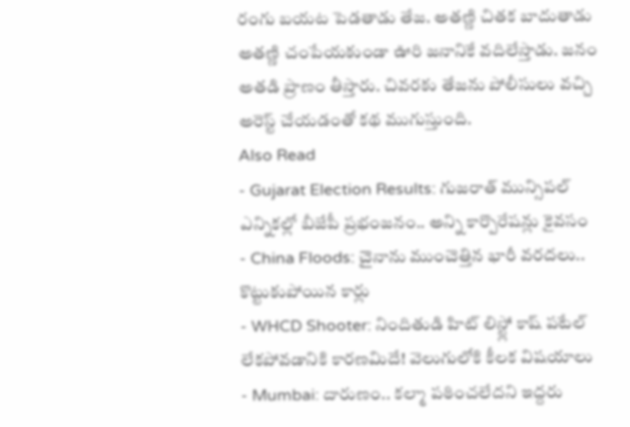రంగు బయట పెడతాడు తేజ. అతణ్ణి చితక బాదుతాడు అతణ్ణి చంపేయకుండా ఊరి జనానికే వదిలేస్తాడు. జనం అతడి ప్రాణం తీస్తారు. చివరకు తేజను పోలీసులు వచ్చి అరెస్ట్ చేయడంతో కథ ముగుస్తుంది.
Also Read
- Gujarat Election Results: గుజరాత్ మున్సిపల్ ఎన్నికల్లో బీజేపీ ప్రభంజనం.. అన్ని కార్పొరేషన్లు కైవసం
- China Floods: చైనాను ముంచెత్తిన భారీ వరదలు.. కొట్టుకుపోయిన కార్లు
- WHCD Shooter: నిందితుడి హిట్ లిస్ట్లో కాష్ పటేల్ లేకపోవడానికి కారణమిదే! వెలుగులోకి కీలక విషయాలు
- Mumbai: దారుణం.. కల్మా పఠించలేదని ఇద్దరు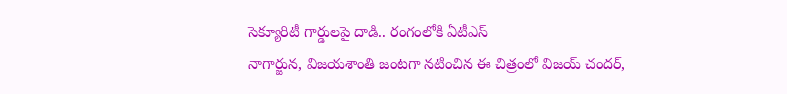సెక్యూరిటీ గార్డులపై దాడి.. రంగంలోకి ఏటీఎస్
నాగార్జున, విజయశాంతి జంటగా నటించిన ఈ చిత్రంలో విజయ్ చందర్,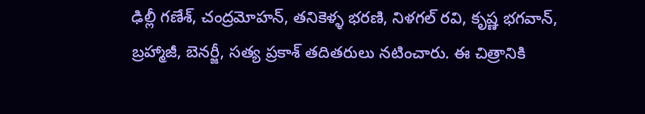ఢిల్లీ గణేశ్, చంద్రమోహన్, తనికెళ్ళ భరణి, నిళగల్ రవి, కృష్ణ భగవాన్, బ్రహ్మాజీ, బెనర్జీ, సత్య ప్రకాశ్ తదితరులు నటించారు. ఈ చిత్రానికి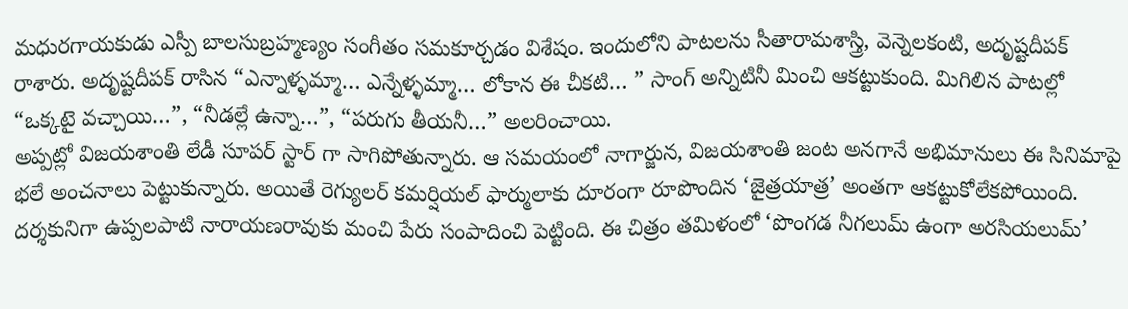మధురగాయకుడు ఎస్పీ బాలసుబ్రహ్మణ్యం సంగీతం సమకూర్చడం విశేషం. ఇందులోని పాటలను సీతారామశాస్త్రి, వెన్నెలకంటి, అదృష్టదీపక్ రాశారు. అదృష్టదీపక్ రాసిన “ఎన్నాళ్ళమ్మా… ఎన్నేళ్ళమ్మా… లోకాన ఈ చీకటి… ” సాంగ్ అన్నిటినీ మించి ఆకట్టుకుంది. మిగిలిన పాటల్లో “ఒక్కటై వచ్చాయి…”, “నీడల్లే ఉన్నా…”, “పరుగు తీయనీ…” అలరించాయి.
అప్పట్లో విజయశాంతి లేడీ సూపర్ స్టార్ గా సాగిపోతున్నారు. ఆ సమయంలో నాగార్జున, విజయశాంతి జంట అనగానే అభిమానులు ఈ సినిమాపై భలే అంచనాలు పెట్టుకున్నారు. అయితే రెగ్యులర్ కమర్షియల్ ఫార్ములాకు దూరంగా రూపొందిన ‘జైత్రయాత్ర’ అంతగా ఆకట్టుకోలేకపోయింది. దర్శకునిగా ఉప్పలపాటి నారాయణరావుకు మంచి పేరు సంపాదించి పెట్టింది. ఈ చిత్రం తమిళంలో ‘పొంగడ నీగలుమ్ ఉంగా అరసియలుమ్’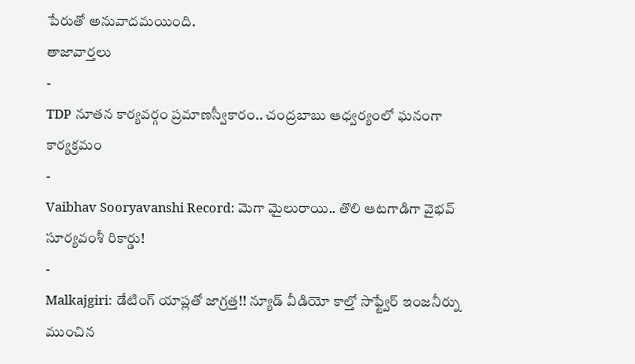పేరుతో అనువాదమయింది.
తాజావార్తలు
-
TDP నూతన కార్యవర్గం ప్రమాణస్వీకారం.. చంద్రబాబు ఆధ్వర్యంలో ఘనంగా కార్యక్రమం
-
Vaibhav Sooryavanshi Record: మెగా మైలురాయి.. తొలి ఆటగాడిగా వైభవ్ సూర్యవంశీ రికార్డు!
-
Malkajgiri: డేటింగ్ యాప్లతో జాగ్రత్త!! న్యూడ్ వీడియో కాల్తో సాఫ్ట్వేర్ ఇంజనీర్ను ముంచిన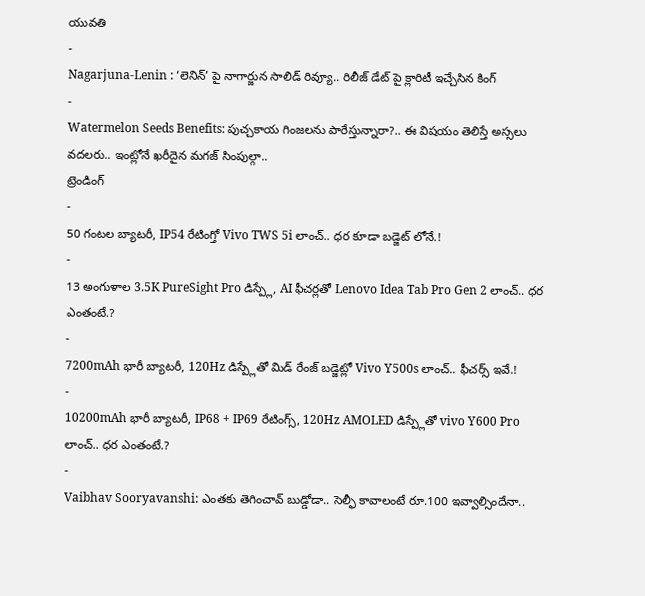యువతి
-
Nagarjuna-Lenin : ‘లెనిన్’ పై నాగార్జున సాలిడ్ రివ్యూ.. రిలీజ్ డేట్ పై క్లారిటీ ఇచ్చేసిన కింగ్
-
Watermelon Seeds Benefits: పుచ్చకాయ గింజలను పారేస్తున్నారా?.. ఈ విషయం తెలిస్తే అస్సలు వదలరు.. ఇంట్లోనే ఖరీదైన మగజ్ సింపుల్గా..
ట్రెండింగ్
-
50 గంటల బ్యాటరీ, IP54 రేటింగ్తో Vivo TWS 5i లాంచ్.. ధర కూడా బడ్జెట్ లోనే.!
-
13 అంగుళాల 3.5K PureSight Pro డిస్ప్లే, AI ఫీచర్లతో Lenovo Idea Tab Pro Gen 2 లాంచ్.. ధర ఎంతంటే.?
-
7200mAh భారీ బ్యాటరీ, 120Hz డిస్ప్లేతో మిడ్ రేంజ్ బడ్జెట్లో Vivo Y500s లాంచ్.. ఫీచర్స్ ఇవే.!
-
10200mAh భారీ బ్యాటరీ, IP68 + IP69 రేటింగ్స్, 120Hz AMOLED డిస్ప్లేతో vivo Y600 Pro లాంచ్.. ధర ఎంతంటే.?
-
Vaibhav Sooryavanshi: ఎంతకు తెగించావ్ బుడ్డోడా.. సెల్ఫీ కావాలంటే రూ.100 ఇవ్వాల్సిందేనా..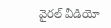వైరల్ వీడియో